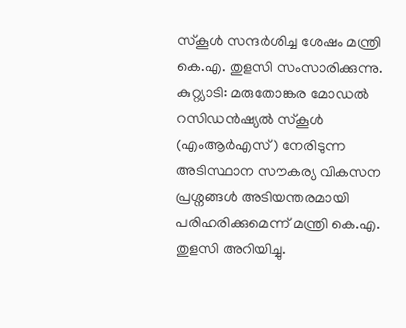സ്കൂൾ സന്ദർശിച്ച ശേഷം മന്ത്രി കെ.എ. തുളസി സംസാരിക്കുന്നു.
കുറ്റ്യാടി: മരുതോങ്കര മോഡൽ റസിഡൻഷ്യൽ സ്കൂൾ (എംആർഎസ്) നേരിടുന്ന അടിസ്ഥാന സൗകര്യ വികസന പ്രശ്നങ്ങൾ അടിയന്തരമായി പരിഹരിക്കുമെന്ന് മന്ത്രി കെ.എ. തുളസി അറിയിച്ചു.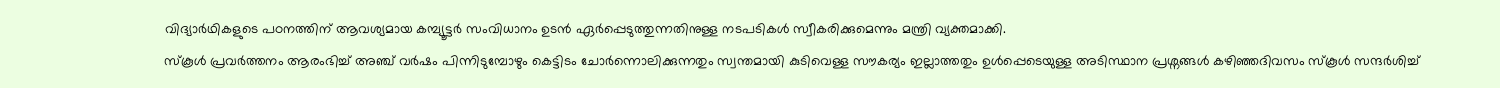വിദ്യാർഥികളുടെ പഠനത്തിന് ആവശ്യമായ കമ്പ്യൂട്ടർ സംവിധാനം ഉടൻ ഏർപ്പെടുത്തുന്നതിനുള്ള നടപടികൾ സ്വീകരിക്കുമെന്നും മന്ത്രി വ്യക്തമാക്കി.
സ്കൂൾ പ്രവർത്തനം ആരംഭിച്ച് അഞ്ച് വർഷം പിന്നിടുമ്പോഴും കെട്ടിടം ചോർന്നൊലിക്കുന്നതും സ്വന്തമായി കുടിവെള്ള സൗകര്യം ഇല്ലാത്തതും ഉൾപ്പെടെയുള്ള അടിസ്ഥാന പ്രശ്നങ്ങൾ കഴിഞ്ഞദിവസം സ്കൂൾ സന്ദർശിച്ച്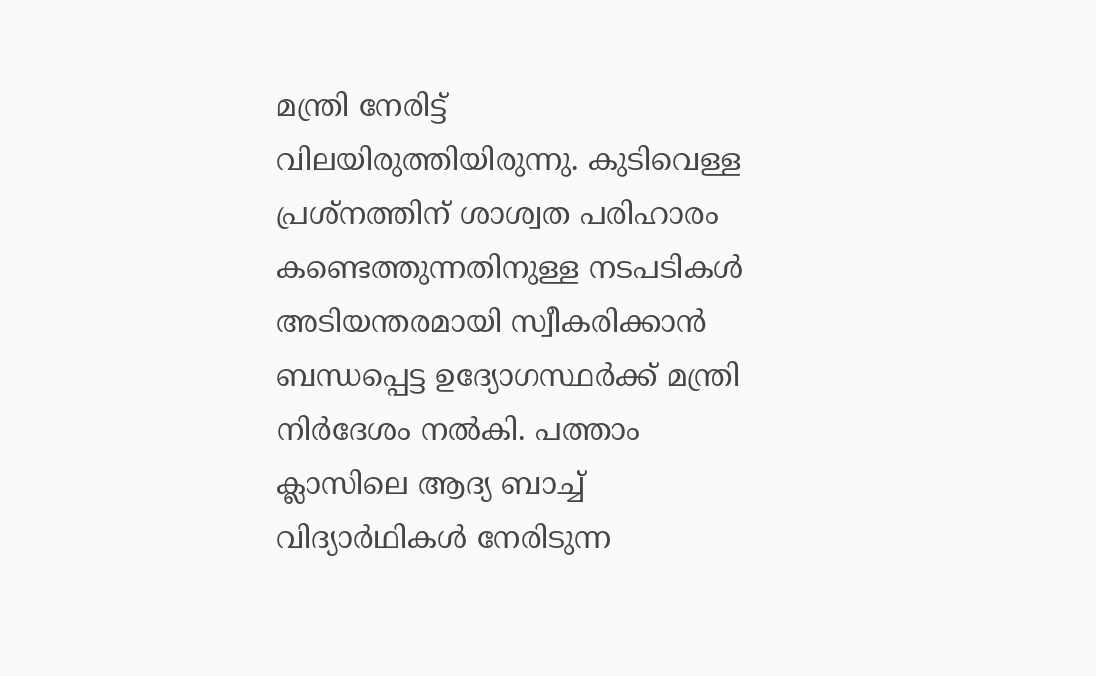മന്ത്രി നേരിട്ട് വിലയിരുത്തിയിരുന്നു. കുടിവെള്ള പ്രശ്നത്തിന് ശാശ്വത പരിഹാരം കണ്ടെത്തുന്നതിനുള്ള നടപടികൾ അടിയന്തരമായി സ്വീകരിക്കാൻ ബന്ധപ്പെട്ട ഉദ്യോഗസ്ഥർക്ക് മന്ത്രി നിർദേശം നൽകി. പത്താം ക്ലാസിലെ ആദ്യ ബാച്ച് വിദ്യാർഥികൾ നേരിടുന്ന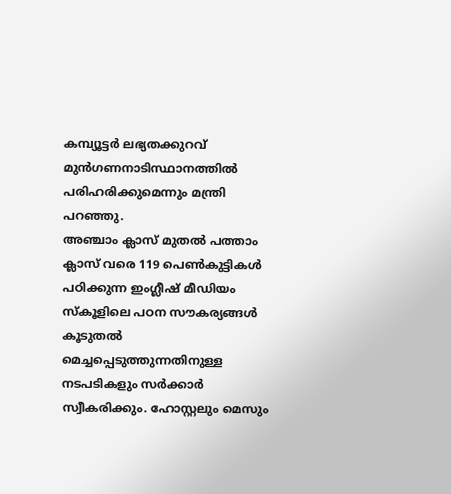കമ്പ്യൂട്ടർ ലഭ്യതക്കുറവ് മുൻഗണനാടിസ്ഥാനത്തിൽ പരിഹരിക്കുമെന്നും മന്ത്രി പറഞ്ഞു.
അഞ്ചാം ക്ലാസ് മുതൽ പത്താം ക്ലാസ് വരെ 119 പെൺകുട്ടികൾ പഠിക്കുന്ന ഇംഗ്ലീഷ് മീഡിയം സ്കൂളിലെ പഠന സൗകര്യങ്ങൾ കൂടുതൽ മെച്ചപ്പെടുത്തുന്നതിനുള്ള നടപടികളും സർക്കാർ സ്വീകരിക്കും. ഹോസ്റ്റലും മെസും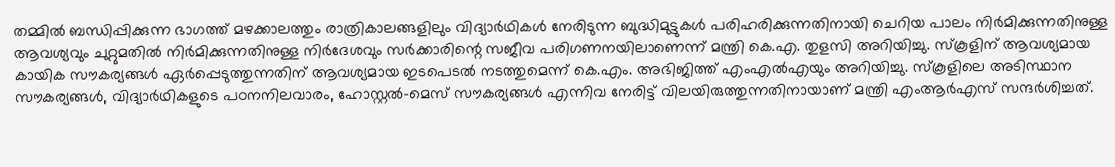തമ്മിൽ ബന്ധിപ്പിക്കുന്ന ഭാഗത്ത് മഴക്കാലത്തും രാത്രികാലങ്ങളിലും വിദ്യാർഥികൾ നേരിടുന്ന ബുദ്ധിമുട്ടുകൾ പരിഹരിക്കുന്നതിനായി ചെറിയ പാലം നിർമിക്കുന്നതിനുള്ള ആവശ്യവും ചുറ്റുമതിൽ നിർമിക്കുന്നതിനുള്ള നിർദേശവും സർക്കാരിന്റെ സജീവ പരിഗണനയിലാണെന്ന് മന്ത്രി കെ.എ. തുളസി അറിയിച്ചു. സ്കൂളിന് ആവശ്യമായ കായിക സൗകര്യങ്ങൾ ഏർപ്പെടുത്തുന്നതിന് ആവശ്യമായ ഇടപെടൽ നടത്തുമെന്ന് കെ.എം. അഭിജിത്ത് എംഎൽഎയും അറിയിച്ചു. സ്കൂളിലെ അടിസ്ഥാന സൗകര്യങ്ങൾ, വിദ്യാർഥികളുടെ പഠനനിലവാരം, ഹോസ്റ്റൽ-മെസ് സൗകര്യങ്ങൾ എന്നിവ നേരിട്ട് വിലയിരുത്തുന്നതിനായാണ് മന്ത്രി എംആർഎസ് സന്ദർശിച്ചത്.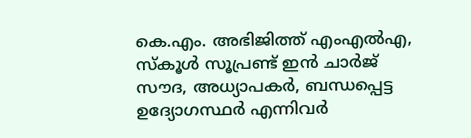കെ.എം. അഭിജിത്ത് എംഎൽഎ, സ്കൂൾ സൂപ്രണ്ട് ഇൻ ചാർജ് സൗദ, അധ്യാപകർ, ബന്ധപ്പെട്ട ഉദ്യോഗസ്ഥർ എന്നിവർ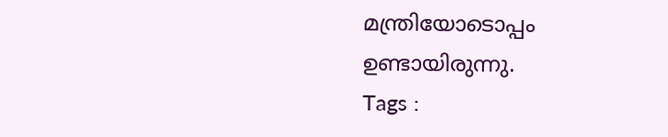മന്ത്രിയോടൊപ്പം ഉണ്ടായിരുന്നു.
Tags :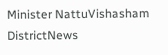Minister NattuVishasham DistrictNews